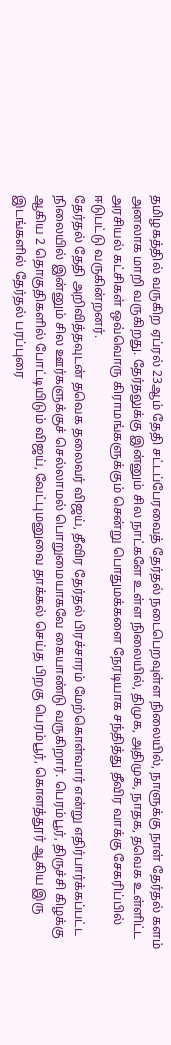தமிழகத்தில் வருகிற ஏப்ரல் 23ஆம் தேதி சட்டப்பேரவைத் தேர்தல் நடைபெறவுள்ள நிலையில், நாளுக்கு நாள் தேர்தல் களம் அனலாக மாறி வருகிறது. தேர்தலுக்கு இன்னும் சில நாட்களே உள்ள நிலையில், திமுக, அதிமுக, நாதக, தவெக உள்ளிட்ட அரசியல் கட்சிகள் ஒவ்வொரு கிராமங்களுக்கும் சென்று பொதுமக்களை நேரடியாக சந்தித்து தீவிர வாக்கு சேகரிப்பில் ஈடுபட்டு வருகின்றனர்.
தேர்தல் தேதி அறிவித்தவுடன் தவெக தலைவர் விஜய், தீவிர தேர்தல் பிரச்சாரம் மேற்கொள்வார் என்று எதிர்பார்க்கப்பட்ட நிலையில் இன்னும் சில ஊர்களுக்குச் செல்லாமல் பொறுமையாகவே கையாண்டு வருகிறார். பெரம்பூர், திருச்சி கிழக்கு ஆகிய 2 தொகுதிகளில் போட்டியிடும் விஜய், வேட்புமனுவை தாக்கல் செய்த பிறகு பெரம்பூர், கொளத்தூர் ஆகிய இரு இடங்களில் தேர்தல் பரப்புரை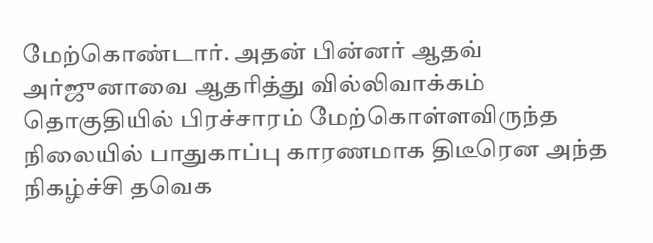மேற்கொண்டார். அதன் பின்னர் ஆதவ் அர்ஜுனாவை ஆதரித்து வில்லிவாக்கம் தொகுதியில் பிரச்சாரம் மேற்கொள்ளவிருந்த நிலையில் பாதுகாப்பு காரணமாக திடீரென அந்த நிகழ்ச்சி தவெக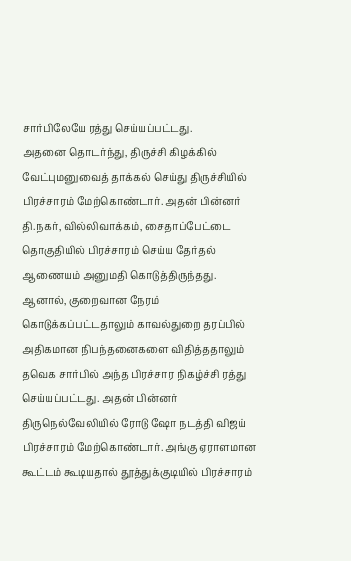சார்பிலேயே ரத்து செய்யப்பட்டது.
அதனை தொடர்ந்து, திருச்சி கிழக்கில் வேட்புமனுவைத் தாக்கல் செய்து திருச்சியில் பிரச்சாரம் மேற்கொண்டார். அதன் பின்னர் தி.நகர், வில்லிவாக்கம், சைதாப்பேட்டை தொகுதியில் பிரச்சாரம் செய்ய தேர்தல் ஆணையம் அனுமதி கொடுத்திருந்தது. ஆனால், குறைவான நேரம் கொடுக்கப்பட்டதாலும் காவல்துறை தரப்பில் அதிகமான நிபந்தனைகளை விதித்ததாலும் தவெக சார்பில் அந்த பிரச்சார நிகழ்ச்சி ரத்து செய்யப்பட்டது. அதன் பின்னர் திருநெல்வேலியில் ரோடு ஷோ நடத்தி விஜய் பிரச்சாரம் மேற்கொண்டார். அங்கு ஏராளமான கூட்டம் கூடியதால் தூத்துக்குடியில் பிரச்சாரம்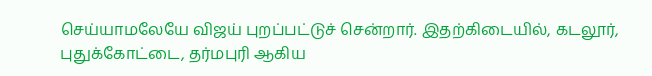செய்யாமலேயே விஜய் புறப்பட்டுச் சென்றார். இதற்கிடையில், கடலூர், புதுக்கோட்டை, தர்மபுரி ஆகிய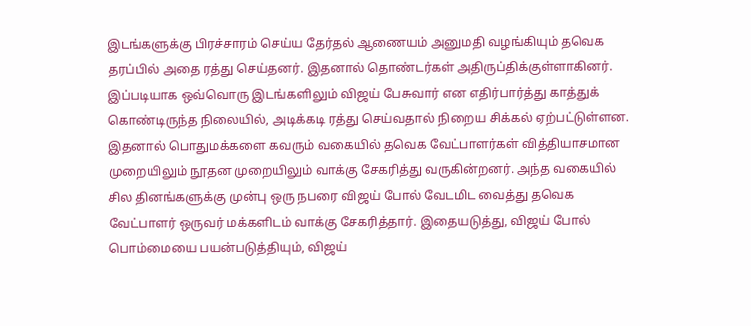இடங்களுக்கு பிரச்சாரம் செய்ய தேர்தல் ஆணையம் அனுமதி வழங்கியும் தவெக தரப்பில் அதை ரத்து செய்தனர். இதனால் தொண்டர்கள் அதிருப்திக்குள்ளாகினர்.
இப்படியாக ஒவ்வொரு இடங்களிலும் விஜய் பேசுவார் என எதிர்பார்த்து காத்துக் கொண்டிருந்த நிலையில், அடிக்கடி ரத்து செய்வதால் நிறைய சிக்கல் ஏற்பட்டுள்ளன. இதனால் பொதுமக்களை கவரும் வகையில் தவெக வேட்பாளர்கள் வித்தியாசமான முறையிலும் நூதன முறையிலும் வாக்கு சேகரித்து வருகின்றனர். அந்த வகையில் சில தினங்களுக்கு முன்பு ஒரு நபரை விஜய் போல் வேடமிட வைத்து தவெக வேட்பாளர் ஒருவர் மக்களிடம் வாக்கு சேகரித்தார். இதையடுத்து, விஜய் போல் பொம்மையை பயன்படுத்தியும், விஜய்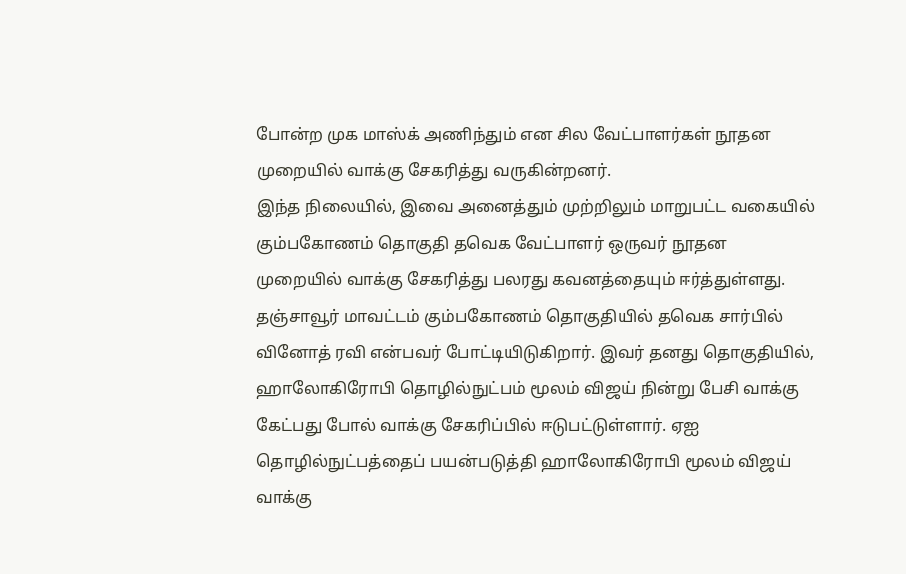போன்ற முக மாஸ்க் அணிந்தும் என சில வேட்பாளர்கள் நூதன முறையில் வாக்கு சேகரித்து வருகின்றனர்.
இந்த நிலையில், இவை அனைத்தும் முற்றிலும் மாறுபட்ட வகையில் கும்பகோணம் தொகுதி தவெக வேட்பாளர் ஒருவர் நூதன முறையில் வாக்கு சேகரித்து பலரது கவனத்தையும் ஈர்த்துள்ளது. தஞ்சாவூர் மாவட்டம் கும்பகோணம் தொகுதியில் தவெக சார்பில் வினோத் ரவி என்பவர் போட்டியிடுகிறார். இவர் தனது தொகுதியில், ஹாலோகிரோபி தொழில்நுட்பம் மூலம் விஜய் நின்று பேசி வாக்கு கேட்பது போல் வாக்கு சேகரிப்பில் ஈடுபட்டுள்ளார். ஏஐ தொழில்நுட்பத்தைப் பயன்படுத்தி ஹாலோகிரோபி மூலம் விஜய் வாக்கு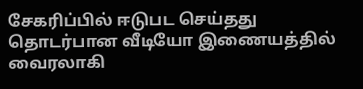சேகரிப்பில் ஈடுபட செய்தது தொடர்பான வீடியோ இணையத்தில் வைரலாகி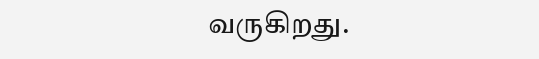வருகிறது.